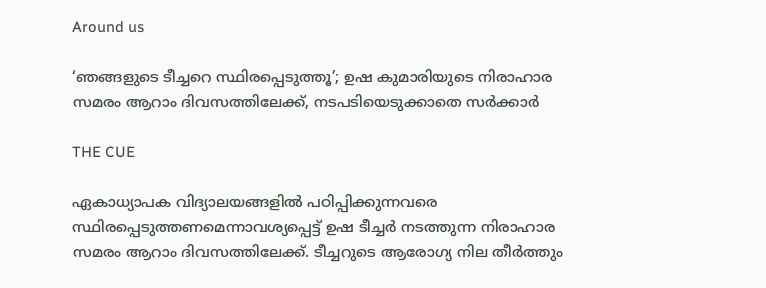Around us

‘ഞങ്ങളുടെ ടീച്ചറെ സ്ഥിരപ്പെടുത്തൂ’; ഉഷ കുമാരിയുടെ നിരാഹാര സമരം ആറാം ദിവസത്തിലേക്ക്, നടപടിയെടുക്കാതെ സര്‍ക്കാര്‍

THE CUE

ഏകാധ്യാപക വിദ്യാലയങ്ങളില്‍ പഠിപ്പിക്കുന്നവരെ സ്ഥിരപ്പെടുത്തണമെന്നാവശ്യപ്പെട്ട് ഉഷ ടീച്ചര്‍ നടത്തുന്ന നിരാഹാര സമരം ആറാം ദിവസത്തിലേക്ക്. ടീച്ചറുടെ ആരോഗ്യ നില തീര്‍ത്തും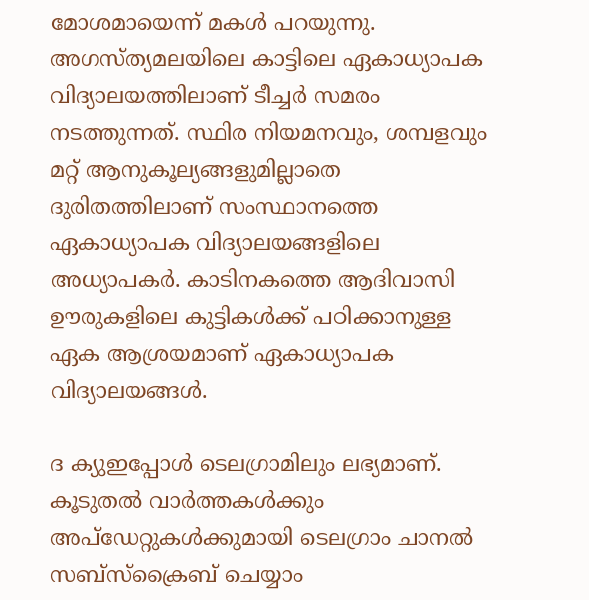മോശമായെന്ന് മകള്‍ പറയുന്നു. അഗസ്ത്യമലയിലെ കാട്ടിലെ ഏകാധ്യാപക വിദ്യാലയത്തിലാണ് ടീച്ചര്‍ സമരം നടത്തുന്നത്. സ്ഥിര നിയമനവും, ശമ്പളവും മറ്റ് ആനുകൂല്യങ്ങളുമില്ലാതെ ദുരിതത്തിലാണ് സംസ്ഥാനത്തെ ഏകാധ്യാപക വിദ്യാലയങ്ങളിലെ അധ്യാപകര്‍. കാടിനകത്തെ ആദിവാസി ഊരുകളിലെ കുട്ടികള്‍ക്ക് പഠിക്കാനുള്ള ഏക ആശ്രയമാണ് ഏകാധ്യാപക വിദ്യാലയങ്ങള്‍.

ദ ക്യുഇപ്പോള്‍ ടെലഗ്രാമിലും ലഭ്യമാണ്. കൂടുതല്‍ വാര്‍ത്തകള്‍ക്കും അപ്‌ഡേറ്റുകള്‍ക്കുമായി ടെലഗ്രാം ചാനല്‍ സബ്‌സ്‌ക്രൈബ് ചെയ്യാം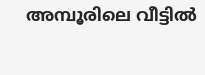അമ്പൂരിലെ വീട്ടില്‍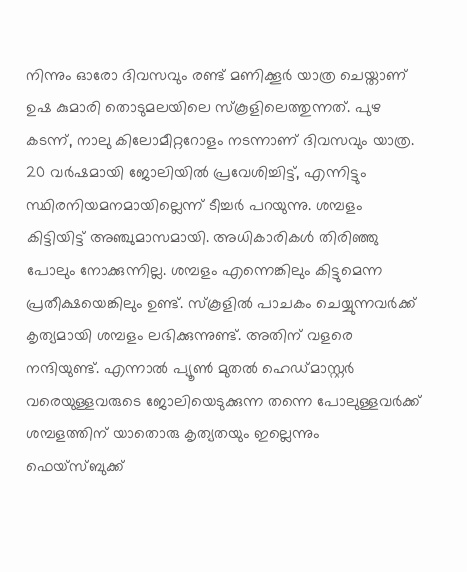നിന്നും ഓരോ ദിവസവും രണ്ട് മണിക്കൂര്‍ യാത്ര ചെയ്താണ് ഉഷ കുമാരി തൊടുമലയിലെ സ്‌കൂളിലെത്തുന്നത്. പുഴ കടന്ന്, നാലു കിലോമീറ്ററോളം നടന്നാണ് ദിവസവും യാത്ര. 20 വര്‍ഷമായി ജോലിയില്‍ പ്രവേശിച്ചിട്ട്, എന്നിട്ടും സ്ഥിരനിയമനമായില്ലെന്ന് ടീച്ചര്‍ പറയുന്നു. ശമ്പളം കിട്ടിയിട്ട് അഞ്ചുമാസമായി. അധികാരികള്‍ തിരിഞ്ഞു പോലും നോക്കുന്നില്ല. ശമ്പളം എന്നെങ്കിലും കിട്ടുമെന്ന പ്രതീക്ഷയെങ്കിലും ഉണ്ട്. സ്‌കൂളില്‍ പാചകം ചെയ്യുന്നവര്‍ക്ക് കൃത്യമായി ശമ്പളം ലഭിക്കുന്നുണ്ട്. അതിന് വളരെ നന്ദിയുണ്ട്. എന്നാല്‍ പ്യൂണ്‍ മുതല്‍ ഹെഡ്മാസ്റ്റര്‍ വരെയുള്ളവരുടെ ജോലിയെടുക്കുന്ന തന്നെ പോലുള്ളവര്‍ക്ക് ശമ്പളത്തിന് യാതൊരു കൃത്യതയും ഇല്ലെന്നും ഫെയ്‌സ്ബുക്ക്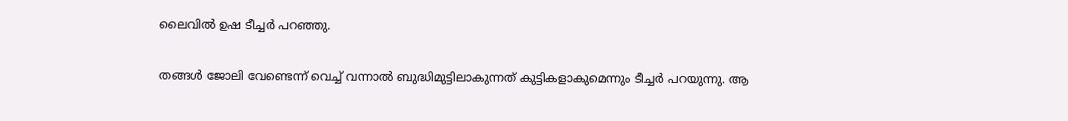ലൈവില്‍ ഉഷ ടീച്ചര്‍ പറഞ്ഞു.

തങ്ങള്‍ ജോലി വേണ്ടെന്ന് വെച്ച് വന്നാല്‍ ബുദ്ധിമുട്ടിലാകുന്നത് കുട്ടികളാകുമെന്നും ടീച്ചര്‍ പറയുന്നു. ആ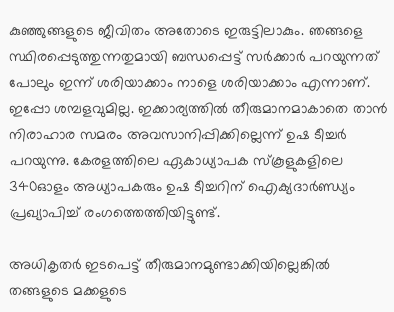കുഞ്ഞുങ്ങളുടെ ജീവിതം അതോടെ ഇരുട്ടിലാകും. ഞങ്ങളെ സ്ഥിരപ്പെടുത്തുന്നതുമായി ബന്ധപ്പെട്ട് സര്‍ക്കാര്‍ പറയുന്നത് പോലും ഇന്ന് ശരിയാക്കാം നാളെ ശരിയാക്കാം എന്നാണ്. ഇപ്പോ ശമ്പളവുമില്ല. ഇക്കാര്യത്തില്‍ തീരുമാനമാകാതെ താന്‍ നിരാഹാര സമരം അവസാനിപ്പിക്കില്ലെന്ന് ഉഷ ടീച്ചര്‍ പറയുന്നു. കേരളത്തിലെ ഏകാധ്യാപക സ്‌കൂളുകളിലെ 340ഓളം അധ്യാപകരും ഉഷ ടീച്ചറിന് ഐക്യദാര്‍ണ്ഡ്യം പ്രഖ്യാപിച്ച് രംഗത്തെത്തിയിട്ടുണ്ട്.

അധികൃതര്‍ ഇടപെട്ട് തീരുമാനമുണ്ടാക്കിയില്ലെങ്കില്‍ തങ്ങളുടെ മക്കളുടെ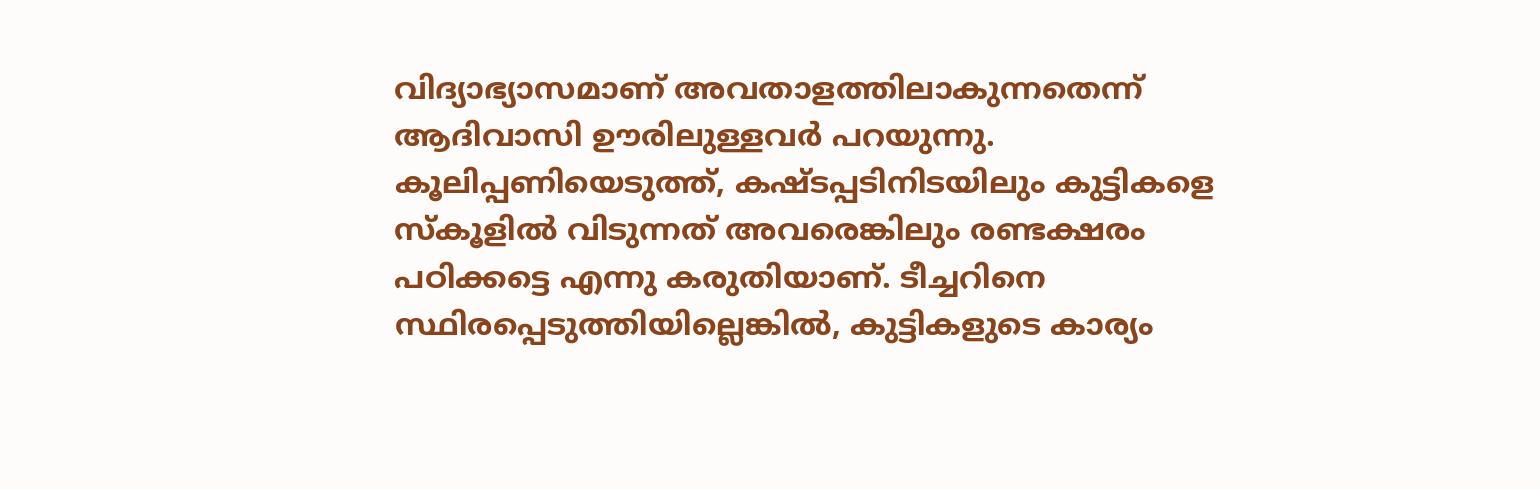വിദ്യാഭ്യാസമാണ് അവതാളത്തിലാകുന്നതെന്ന് ആദിവാസി ഊരിലുള്ളവര്‍ പറയുന്നു. കൂലിപ്പണിയെടുത്ത്, കഷ്ടപ്പടിനിടയിലും കുട്ടികളെ സ്‌കൂളില്‍ വിടുന്നത് അവരെങ്കിലും രണ്ടക്ഷരം പഠിക്കട്ടെ എന്നു കരുതിയാണ്. ടീച്ചറിനെ സ്ഥിരപ്പെടുത്തിയില്ലെങ്കില്‍, കുട്ടികളുടെ കാര്യം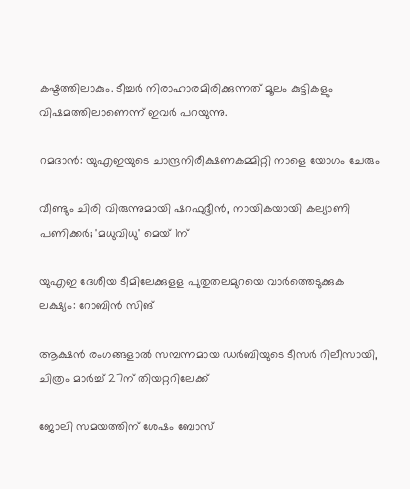കഷ്ടത്തിലാകും. ടീച്ചര്‍ നിരാഹാരമിരിക്കുന്നത് മൂലം കുട്ടികളും വിഷമത്തിലാണെന്ന് ഇവര്‍ പറയുന്നു.

റമദാന്‍: യുഎഇയുടെ ചാന്ദ്രനിരീക്ഷണകമ്മിറ്റി നാളെ യോഗം ചേരും

വീണ്ടും ചിരി വിരുന്നുമായി ഷറഫുദ്ദീൻ, നായികയായി കല്യാണി പണിക്കർ; 'മധുവിധു' മെയ് 1ന്

യുഎഇ ദേശീയ ടീമിലേക്കുളള പുതുതലമുറയെ വാർത്തെടുക്കുക ലക്ഷ്യം: റോബിന്‍ സിങ്

ആക്ഷൻ രംഗങ്ങളാൽ സമ്പന്നമായ ഡർബിയുടെ ടീസർ റിലീസായി, ചിത്രം മാർച്ച് 27ന് തിയറ്ററിലേക്ക്

ജോലി സമയത്തിന് ശേഷം ബോസ്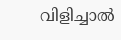വിളിച്ചാല്‍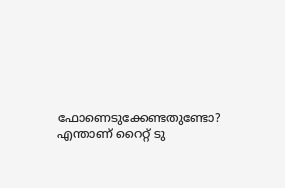ഫോണെടുക്കേണ്ടതുണ്ടോ? എന്താണ് റൈറ്റ് ടു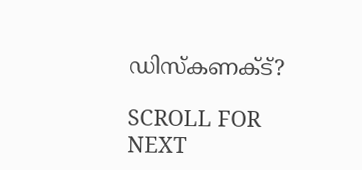ഡിസ്‌കണക്ട്?

SCROLL FOR NEXT